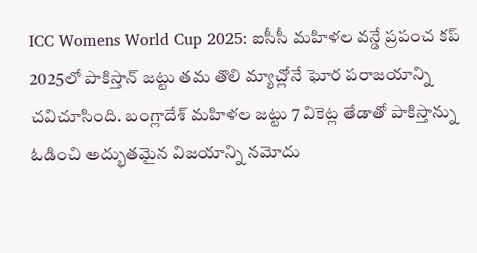ICC Womens World Cup 2025: ఐసీసీ మహిళల వన్డే ప్రపంచ కప్ 2025లో పాకిస్తాన్ జట్టు తమ తొలి మ్యాచ్లోనే ఘోర పరాజయాన్ని చవిచూసింది. బంగ్లాదేశ్ మహిళల జట్టు 7 వికెట్ల తేడాతో పాకిస్తాన్ను ఓడించి అద్భుతమైన విజయాన్ని నమోదు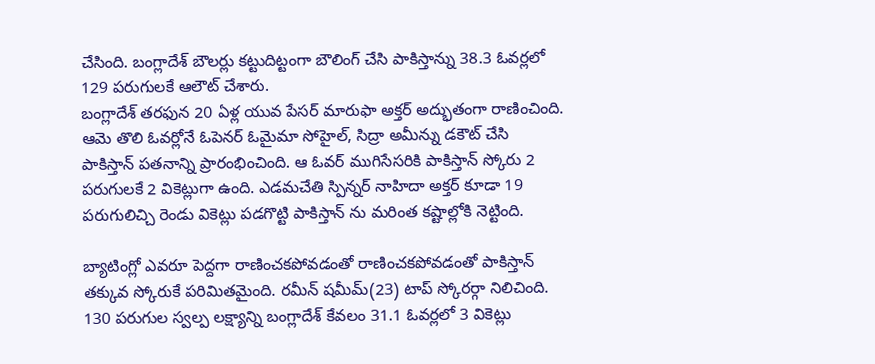చేసింది. బంగ్లాదేశ్ బౌలర్లు కట్టుదిట్టంగా బౌలింగ్ చేసి పాకిస్తాన్ను 38.3 ఓవర్లలో 129 పరుగులకే ఆలౌట్ చేశారు.
బంగ్లాదేశ్ తరఫున 20 ఏళ్ల యువ పేసర్ మారుఫా అక్తర్ అద్భుతంగా రాణించింది. ఆమె తొలి ఓవర్లోనే ఓపెనర్ ఓమైమా సోహైల్, సిద్రా అమీన్ను డకౌట్ చేసి పాకిస్తాన్ పతనాన్ని ప్రారంభించింది. ఆ ఓవర్ ముగిసేసరికి పాకిస్తాన్ స్కోరు 2 పరుగులకే 2 వికెట్లుగా ఉంది. ఎడమచేతి స్పిన్నర్ నాహిదా అక్తర్ కూడా 19 పరుగులిచ్చి రెండు వికెట్లు పడగొట్టి పాకిస్తాన్ ను మరింత కష్టాల్లోకి నెట్టింది.

బ్యాటింగ్లో ఎవరూ పెద్దగా రాణించకపోవడంతో రాణించకపోవడంతో పాకిస్తాన్ తక్కువ స్కోరుకే పరిమితమైంది. రమీన్ షమీమ్(23) టాప్ స్కోరర్గా నిలిచింది. 130 పరుగుల స్వల్ప లక్ష్యాన్ని బంగ్లాదేశ్ కేవలం 31.1 ఓవర్లలో 3 వికెట్లు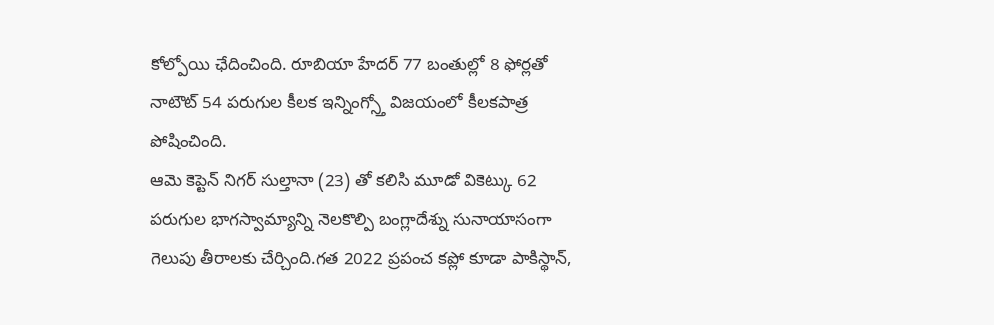కోల్పోయి ఛేదించింది. రూబియా హేదర్ 77 బంతుల్లో 8 ఫోర్లతో నాటౌట్ 54 పరుగుల కీలక ఇన్నింగ్స్తో విజయంలో కీలకపాత్ర పోషించింది.
ఆమె కెప్టెన్ నిగర్ సుల్తానా (23) తో కలిసి మూడో వికెట్కు 62 పరుగుల భాగస్వామ్యాన్ని నెలకొల్పి బంగ్లాదేశ్ను సునాయాసంగా గెలుపు తీరాలకు చేర్చింది.గత 2022 ప్రపంచ కప్లో కూడా పాకిస్థాన్,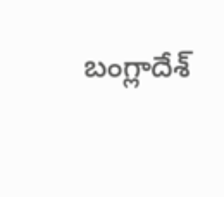బంగ్లాదేశ్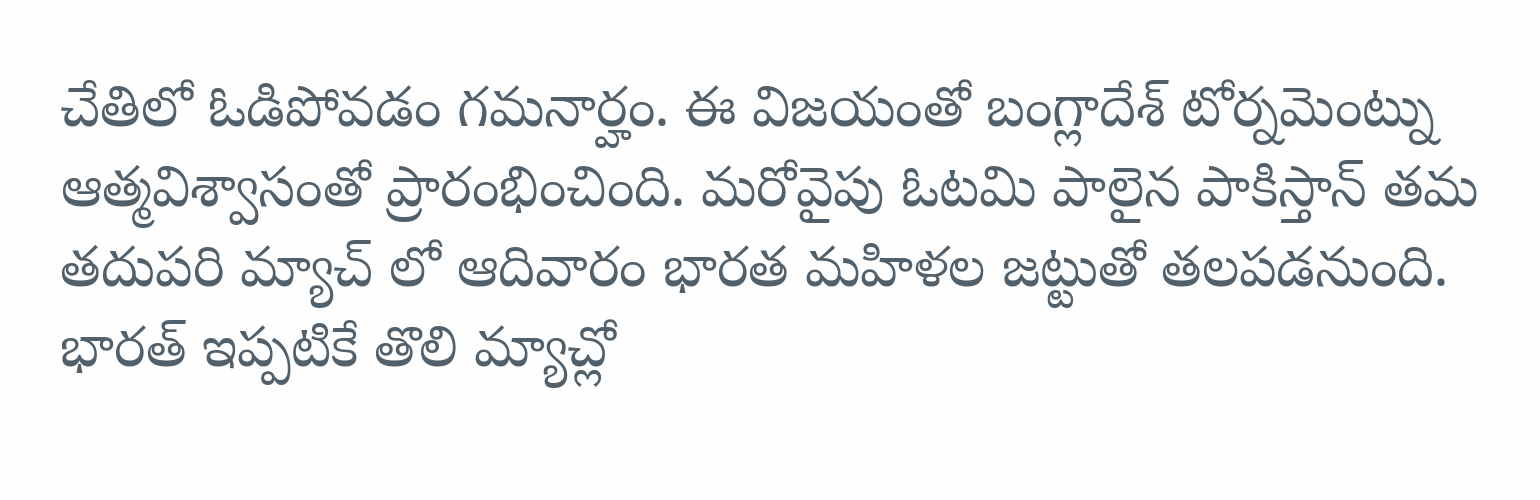చేతిలో ఓడిపోవడం గమనార్హం. ఈ విజయంతో బంగ్లాదేశ్ టోర్నమెంట్ను ఆత్మవిశ్వాసంతో ప్రారంభించింది. మరోవైపు ఓటమి పాలైన పాకిస్తాన్ తమ తదుపరి మ్యాచ్ లో ఆదివారం భారత మహిళల జట్టుతో తలపడనుంది. భారత్ ఇప్పటికే తొలి మ్యాచ్లో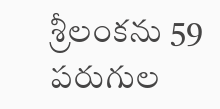శ్రీలంకను 59 పరుగుల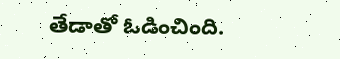తేడాతో ఓడించింది.